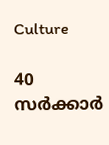Culture

40 സര്‍ക്കാര്‍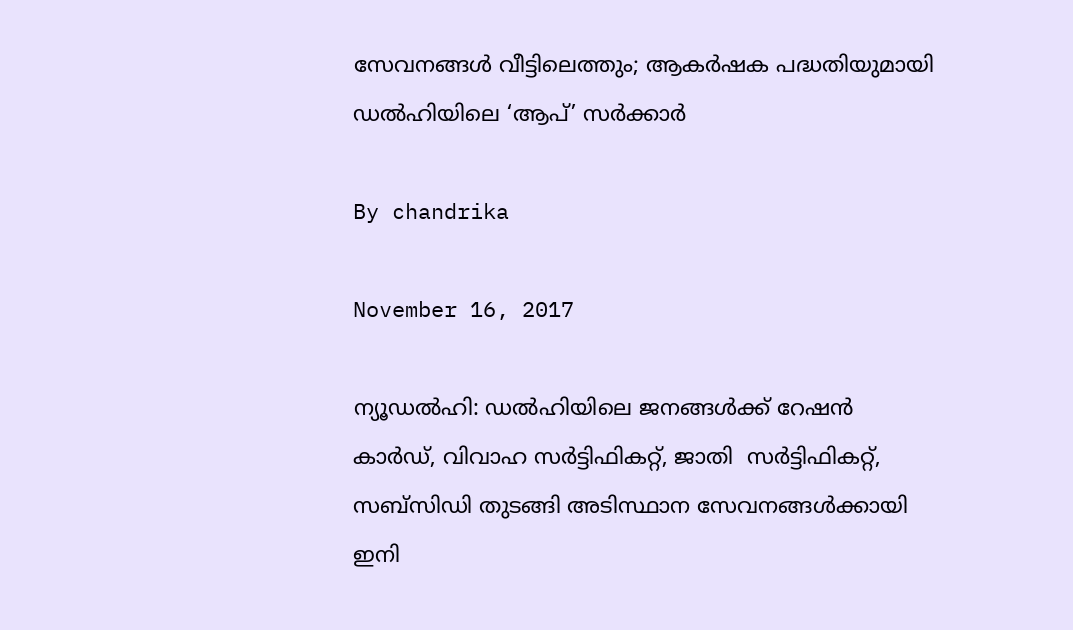സേവനങ്ങള്‍ വീട്ടിലെത്തും; ആകര്‍ഷക പദ്ധതിയുമായി ഡല്‍ഹിയിലെ ‘ആപ്’ സര്‍ക്കാര്‍

By chandrika

November 16, 2017

ന്യൂഡല്‍ഹി: ഡല്‍ഹിയിലെ ജനങ്ങള്‍ക്ക് റേഷന്‍ കാര്‍ഡ്, വിവാഹ സര്‍ട്ടിഫികറ്റ്, ജാതി  സര്‍ട്ടിഫികറ്റ്, സബ്‌സിഡി തുടങ്ങി അടിസ്ഥാന സേവനങ്ങള്‍ക്കായി ഇനി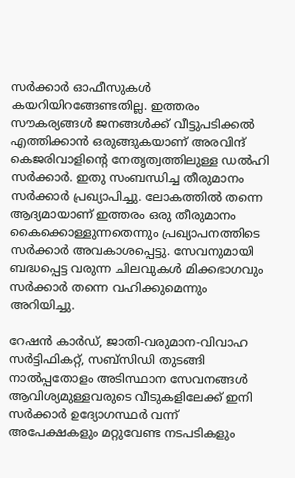സര്‍ക്കാര്‍ ഓഫീസുകള്‍ കയറിയിറങ്ങേണ്ടതില്ല. ഇത്തരം സൗകര്യങ്ങള്‍ ജനങ്ങള്‍ക്ക് വീട്ടുപടിക്കല്‍ എത്തിക്കാന്‍ ഒരുങ്ങുകയാണ് അരവിന്ദ് കെജരിവാളിന്റെ നേതൃത്വത്തിലുള്ള ഡല്‍ഹി സര്‍ക്കാര്‍. ഇതു സംബന്ധിച്ച തീരുമാനം സര്‍ക്കാര്‍ പ്രഖ്യാപിച്ചു. ലോകത്തില്‍ തന്നെ ആദ്യമായാണ് ഇത്തരം ഒരു തീരുമാനം  കൈക്കൊള്ളുന്നതെന്നും പ്രഖ്യാപനത്തിടെ സര്‍ക്കാര്‍ അവകാശപ്പെട്ടു. സേവനുമായി ബദ്ധപ്പെട്ട വരുന്ന ചിലവുകള്‍ മിക്കഭാഗവും സര്‍ക്കാര്‍ തന്നെ വഹിക്കുമെന്നും അറിയിച്ചു.

റേഷന്‍ കാര്‍ഡ്, ജാതി-വരുമാന-വിവാഹ സര്‍ട്ടിഫികറ്റ്, സബ്‌സിഡി തുടങ്ങി നാല്‍പ്പതോളം അടിസ്ഥാന സേവനങ്ങള്‍ ആവിശ്യമുള്ളവരുടെ വീടുകളിലേക്ക് ഇനി സര്‍ക്കാര്‍ ഉദ്യോഗസ്ഥര്‍ വന്ന് അപേക്ഷകളും മറ്റുവേണ്ട നടപടികളും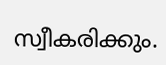സ്വീകരിക്കും.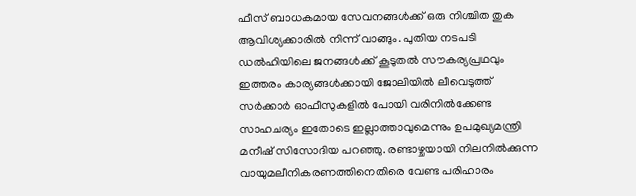ഫീസ് ബാധകമായ സേവനങ്ങള്‍ക്ക് ഒരു നിശ്ചിത തുക ആവിശ്യക്കാരില്‍ നിന്ന് വാങ്ങും. പുതിയ നടപടി ഡല്‍ഹിയിലെ ജനങ്ങള്‍ക്ക് കൂടുതല്‍ സൗകര്യപ്രഥവും ഇത്തരം കാര്യങ്ങള്‍ക്കായി ജോലിയില്‍ ലീവെടുത്ത് സര്‍ക്കാര്‍ ഓഫീസുകളില്‍ പോയി വരിനില്‍ക്കേണ്ട സാഹചര്യം ഇതോടെ ഇല്ലാത്താവുമെന്നും ഉപമുഖ്യമന്ത്രി മനീഷ് സിസോദിയ പറഞ്ഞു. രണ്ടാഴ്ചയായി നിലനില്‍ക്കുന്ന വായുമലീനികരണത്തിനെതിരെ വേണ്ട പരിഹാരം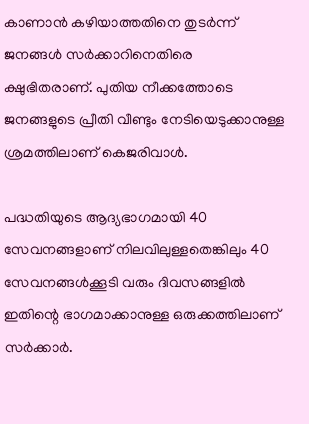കാണാന്‍ കഴിയാത്തതിനെ തുടര്‍ന്ന് ജനങ്ങള്‍ സര്‍ക്കാറിനെതിരെ ക്ഷുഭിതരാണ്. പുതിയ നീക്കത്തോടെ ജനങ്ങളുടെ പ്രീതി വീണ്ടും നേടിയെടുക്കാനുള്ള ശ്രമത്തിലാണ് കെജരിവാള്‍.

പദ്ധതിയുടെ ആദ്യഭാഗമായി 40 സേവനങ്ങളാണ് നിലവിലുള്ളതെങ്കിലും 40 സേവനങ്ങള്‍ക്കൂടി വരും ദിവസങ്ങളില്‍ ഇതിന്റെ ഭാഗമാക്കാനുള്ള ഒരുക്കത്തിലാണ് സര്‍ക്കാര്‍.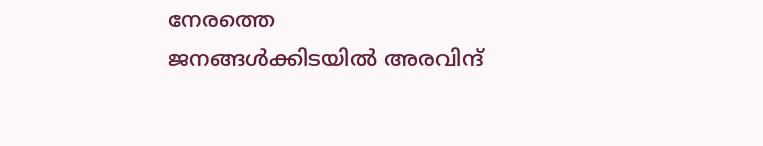നേരത്തെ ജനങ്ങള്‍ക്കിടയില്‍ അരവിന്ദ്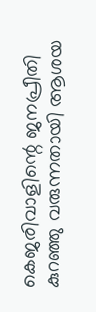കെജരിവാളിന്റെ ജനപ്രീതി കുറഞ്ഞു വരുന്നതായി ആശയ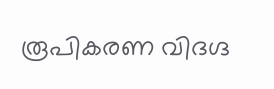രൂപികരണ വിദഗ്ദ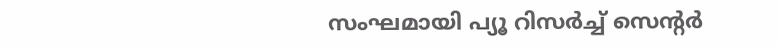സംഘമായി പ്യൂ റിസര്‍ച്ച് സെന്റര്‍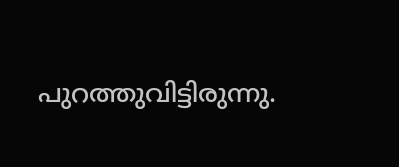പുറത്തുവിട്ടിരുന്നു.